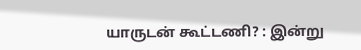யாருடன் கூட்டணி? : இன்று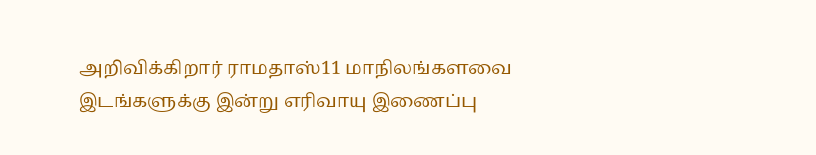அறிவிக்கிறார் ராமதாஸ்11 மாநிலங்களவை இடங்களுக்கு இன்று எரிவாயு இணைப்பு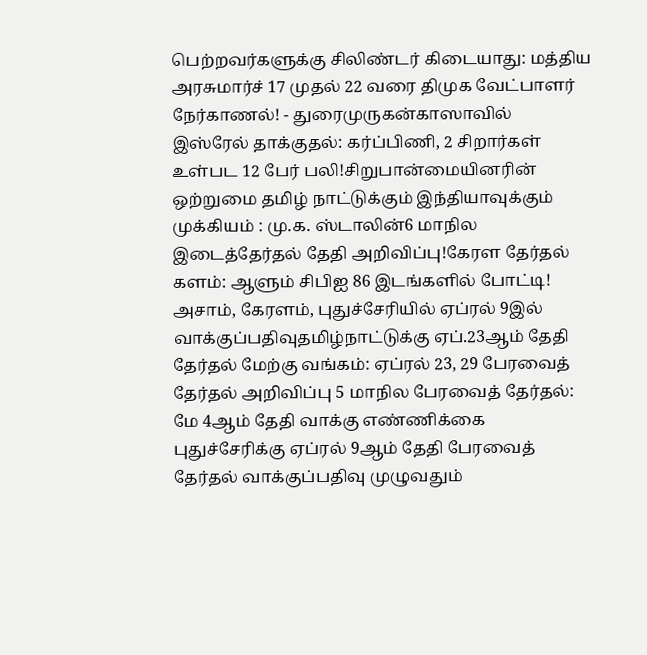பெற்றவர்களுக்கு சிலிண்டர் கிடையாது: மத்திய அரசுமார்ச் 17 முதல் 22 வரை திமுக வேட்பாளர் நேர்காணல்! - துரைமுருகன்காஸாவில் இஸ்ரேல் தாக்குதல்: கர்ப்பிணி, 2 சிறார்கள் உள்பட 12 பேர் பலி!சிறுபான்மையினரின் ஒற்றுமை தமிழ் நாட்டுக்கும் இந்தியாவுக்கும் முக்கியம் : மு.க. ஸ்டாலின்6 மாநில இடைத்தேர்தல் தேதி அறிவிப்பு!கேரள தேர்தல் களம்: ஆளும் சிபிஐ 86 இடங்களில் போட்டி! அசாம், கேரளம், புதுச்சேரியில் ஏப்ரல் 9இல் வாக்குப்பதிவுதமிழ்நாட்டுக்கு ஏப்.23ஆம் தேதி தேர்தல் மேற்கு வங்கம்: ஏப்ரல் 23, 29 பேரவைத் தேர்தல் அறிவிப்பு 5 மாநில பேரவைத் தேர்தல்: மே 4ஆம் தேதி வாக்கு எண்ணிக்கை புதுச்சேரிக்கு ஏப்ரல் 9ஆம் தேதி பேரவைத் தேர்தல் வாக்குப்பதிவு முழுவதும்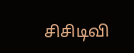சிசிடிவி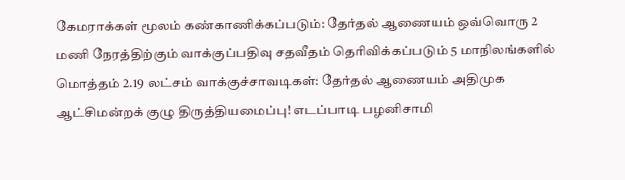கேமராக்கள் மூலம் கண்காணிக்கப்படும்: தேர்தல் ஆணையம் ஒவ்வொரு 2 மணி நேரத்திற்கும் வாக்குப்பதிவு சதவீதம் தெரிவிக்கப்படும் 5 மாநிலங்களில் மொத்தம் 2.19 லட்சம் வாக்குச்சாவடிகள்: தேர்தல் ஆணையம் அதிமுக ஆட்சிமன்றக் குழு திருத்தியமைப்பு! எடப்பாடி பழனிசாமி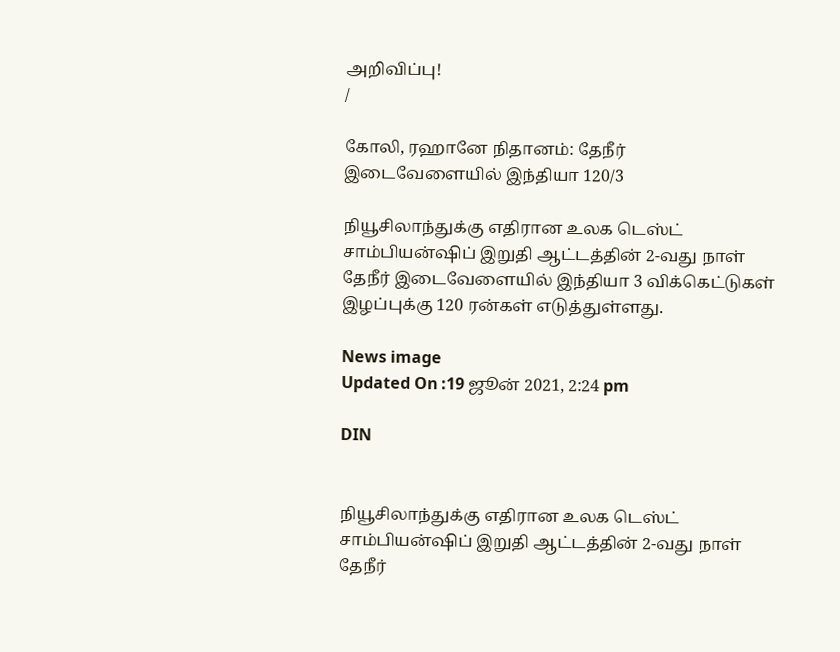அறிவிப்பு!
/

கோலி, ரஹானே நிதானம்: தேநீர் இடைவேளையில் இந்தியா 120/3

நியூசிலாந்துக்கு எதிரான உலக டெஸ்ட் சாம்பியன்ஷிப் இறுதி ஆட்டத்தின் 2-வது நாள் தேநீர் இடைவேளையில் இந்தியா 3 விக்கெட்டுகள் இழப்புக்கு 120 ரன்கள் எடுத்துள்ளது.

News image
Updated On :19 ஜூன் 2021, 2:24 pm

DIN


நியூசிலாந்துக்கு எதிரான உலக டெஸ்ட் சாம்பியன்ஷிப் இறுதி ஆட்டத்தின் 2-வது நாள் தேநீர்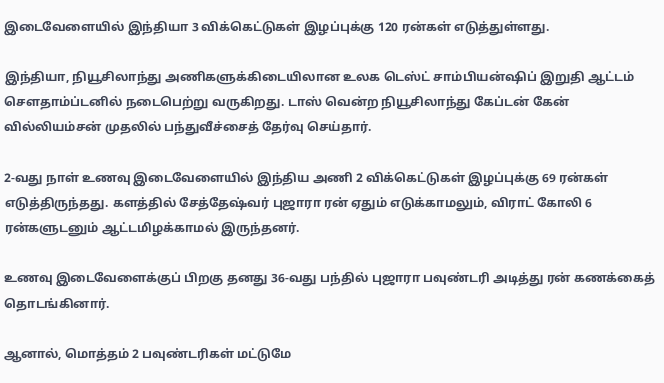இடைவேளையில் இந்தியா 3 விக்கெட்டுகள் இழப்புக்கு 120 ரன்கள் எடுத்துள்ளது.

இந்தியா, நியூசிலாந்து அணிகளுக்கிடையிலான உலக டெஸ்ட் சாம்பியன்ஷிப் இறுதி ஆட்டம் சௌதாம்ப்டனில் நடைபெற்று வருகிறது. டாஸ் வென்ற நியூசிலாந்து கேப்டன் கேன் வில்லியம்சன் முதலில் பந்துவீச்சைத் தேர்வு செய்தார்.

2-வது நாள் உணவு இடைவேளையில் இந்திய அணி 2 விக்கெட்டுகள் இழப்புக்கு 69 ரன்கள் எடுத்திருந்தது. களத்தில் சேத்தேஷ்வர் புஜாரா ரன் ஏதும் எடுக்காமலும், விராட் கோலி 6 ரன்களுடனும் ஆட்டமிழக்காமல் இருந்தனர்.

உணவு இடைவேளைக்குப் பிறகு தனது 36-வது பந்தில் புஜாரா பவுண்டரி அடித்து ரன் கணக்கைத் தொடங்கினார்.

ஆனால், மொத்தம் 2 பவுண்டரிகள் மட்டுமே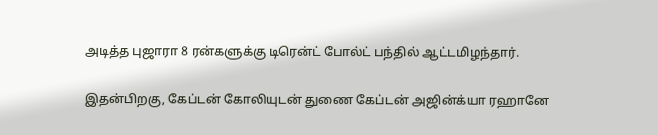அடித்த புஜாரா 8 ரன்களுக்கு டிரென்ட் போல்ட் பந்தில் ஆட்டமிழந்தார்.

இதன்பிறகு, கேப்டன் கோலியுடன் துணை கேப்டன் அஜின்க்யா ரஹானே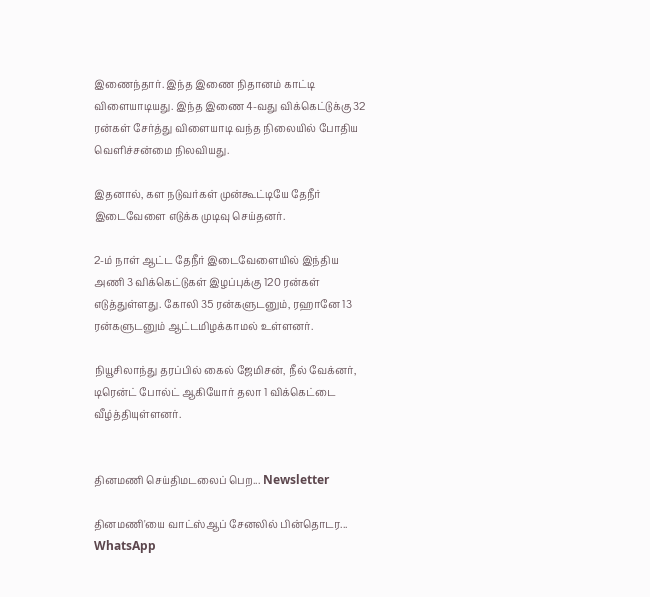இணைந்தார். இந்த இணை நிதானம் காட்டி விளையாடியது. இந்த இணை 4-வது விக்கெட்டுக்கு 32 ரன்கள் சேர்த்து விளையாடி வந்த நிலையில் போதிய வெளிச்சன்மை நிலவியது.

இதனால், கள நடுவர்கள் முன்கூட்டியே தேநீர் இடைவேளை எடுக்க முடிவு செய்தனர்.

2-ம் நாள் ஆட்ட தேநீர் இடைவேளையில் இந்திய அணி 3 விக்கெட்டுகள் இழப்புக்கு 120 ரன்கள் எடுத்துள்ளது. கோலி 35 ரன்களுடனும், ரஹானே 13 ரன்களுடனும் ஆட்டமிழக்காமல் உள்ளனர்.

நியூசிலாந்து தரப்பில் கைல் ஜேமிசன், நீல் வேக்னர், டிரென்ட் போல்ட் ஆகியோர் தலா 1 விக்கெட்டை வீழ்த்தியுள்ளனர்.


தினமணி செய்திமடலைப் பெற... Newsletter

தினமணி'யை வாட்ஸ்ஆப் சேனலில் பின்தொடர... WhatsApp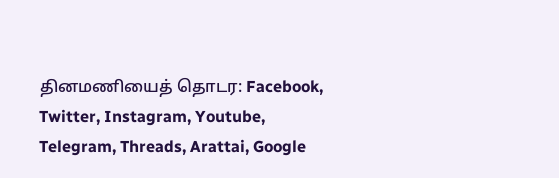தினமணியைத் தொடர: Facebook, Twitter, Instagram, Youtube, Telegram, Threads, Arattai, Google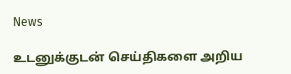News

உடனுக்குடன் செய்திகளை அறிய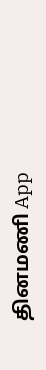தினமணி App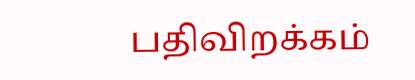பதிவிறக்கம்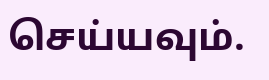செய்யவும்.